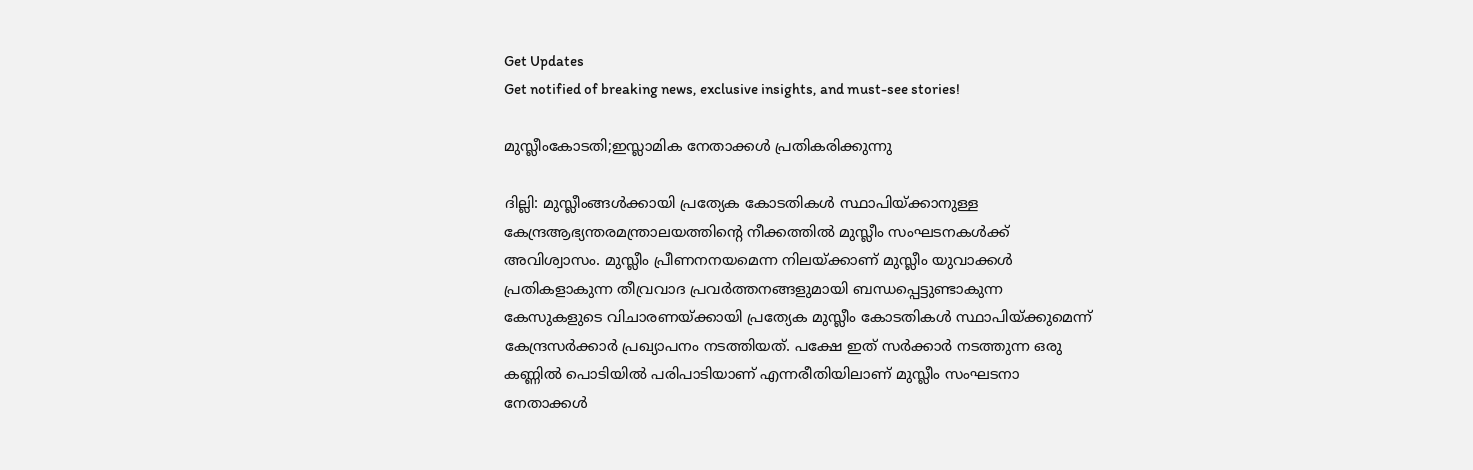Get Updates
Get notified of breaking news, exclusive insights, and must-see stories!

മുസ്ലീംകോടതി;ഇസ്ലാമിക നേതാക്കള്‍ പ്രതികരിക്കുന്നു

ദില്ലി: മുസ്ലീംങ്ങള്‍ക്കായി പ്രത്യേക കോടതികള്‍ സ്ഥാപിയ്ക്കാനുള്ള കേന്ദ്രആഭ്യന്തരമന്ത്രാലയത്തിന്റെ നീക്കത്തില്‍ മുസ്ലീം സംഘടനകള്‍ക്ക് അവിശ്വാസം. മുസ്ലീം പ്രീണനനയമെന്ന നിലയ്ക്കാണ് മുസ്ലീം യുവാക്കള്‍ പ്രതികളാകുന്ന തീവ്രവാദ പ്രവര്‍ത്തനങ്ങളുമായി ബന്ധപ്പെട്ടുണ്ടാകുന്ന കേസുകളുടെ വിചാരണയ്ക്കായി പ്രത്യേക മുസ്ലീം കോടതികള്‍ സ്ഥാപിയ്ക്കുമെന്ന് കേന്ദ്രസര്‍ക്കാര്‍ പ്രഖ്യാപനം നടത്തിയത്. പക്ഷേ ഇത് സര്‍ക്കാര്‍ നടത്തുന്ന ഒരു കണ്ണില്‍ പൊടിയില്‍ പരിപാടിയാണ് എന്നരീതിയിലാണ് മുസ്ലീം സംഘടനാ നേതാക്കള്‍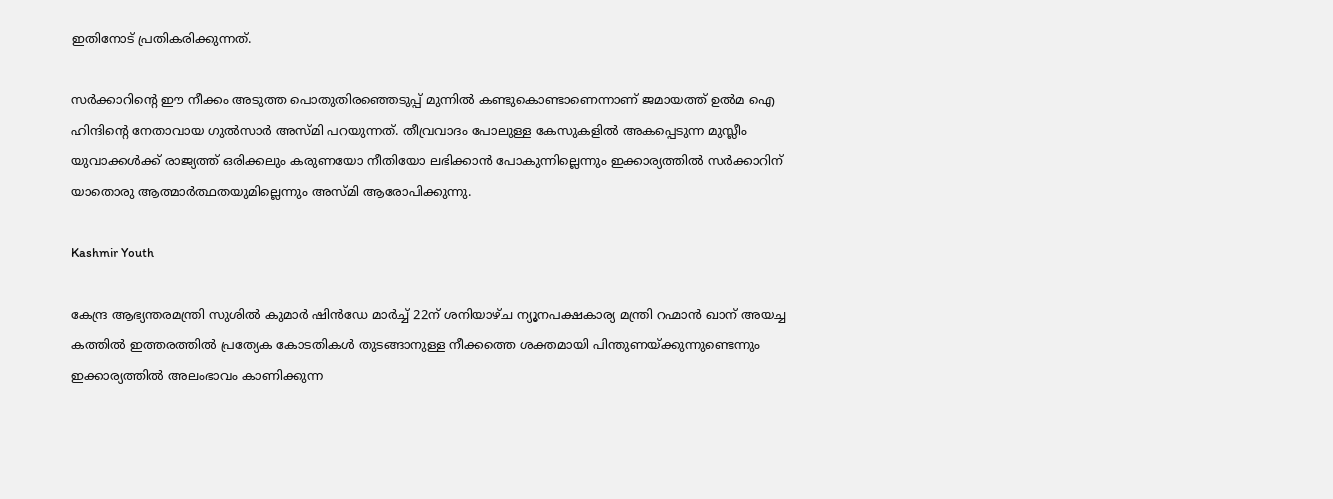ഇതിനോട് പ്രതികരിക്കുന്നത്.

സര്‍ക്കാറിന്റെ ഈ നീക്കം അടുത്ത പൊതുതിരഞ്ഞെടുപ്പ് മുന്നില്‍ കണ്ടുകൊണ്ടാണെന്നാണ് ജമായത്ത് ഉല്‍മ ഐ ഹിന്ദിന്റെ നേതാവായ ഗുല്‍സാര്‍ അസ്മി പറയുന്നത്. തീവ്രവാദം പോലുള്ള കേസുകളില്‍ അകപ്പെടുന്ന മുസ്ലീം യുവാക്കള്‍ക്ക് രാജ്യത്ത് ഒരിക്കലും കരുണയോ നീതിയോ ലഭിക്കാന്‍ പോകുന്നില്ലെന്നും ഇക്കാര്യത്തില്‍ സര്‍ക്കാറിന് യാതൊരു ആത്മാര്‍ത്ഥതയുമില്ലെന്നും അസ്മി ആരോപിക്കുന്നു.

Kashmir Youth

കേന്ദ്ര ആഭ്യന്തരമന്ത്രി സുശില്‍ കുമാര്‍ ഷിന്‍ഡേ മാര്‍ച്ച് 22ന് ശനിയാഴ്ച ന്യൂനപക്ഷകാര്യ മന്ത്രി റഹ്മാന്‍ ഖാന് അയച്ച കത്തില്‍ ഇത്തരത്തില്‍ പ്രത്യേക കോടതികള്‍ തുടങ്ങാനുള്ള നീക്കത്തെ ശക്തമായി പിന്തുണയ്ക്കുന്നുണ്ടെന്നും ഇക്കാര്യത്തില്‍ അലംഭാവം കാണിക്കുന്ന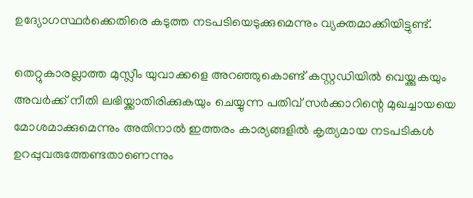ഉദ്യോഗസ്ഥര്‍ക്കെതിരെ കടുത്ത നടപടിയെടുക്കുമെന്നും വ്യക്തമാക്കിയിട്ടുണ്ട്.

തെറ്റുകാരല്ലാത്ത മുസ്ലീം യുവാക്കളെ അറഞ്ഞുകൊണ്ട് കസ്റ്റഡിയില്‍ വെയ്ക്കുകയും അവര്‍ക്ക് നീതി ലഭിയ്ക്കാതിരിക്കുകയും ചെയ്യുന്ന പതിവ് സര്‍ക്കാറിന്റെ മുഖച്ചായയെ മോശമാക്കുമെന്നും അതിനാല്‍ ഇത്തരം കാര്യങ്ങളില്‍ കൃത്യമായ നടപടികള്‍ ഉറപ്പുവരുത്തേണ്ടതാണെന്നും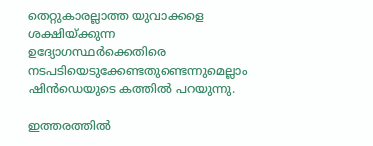തെറ്റുകാരല്ലാത്ത യുവാക്കളെ ശക്ഷിയ്ക്കുന്ന ഉദ്യോഗസ്ഥര്‍ക്കെതിരെ നടപടിയെടുക്കേണ്ടതുണ്ടെന്നുമെല്ലാം ഷിന്‍ഡെയുടെ കത്തില്‍ പറയുന്നു.

ഇത്തരത്തില്‍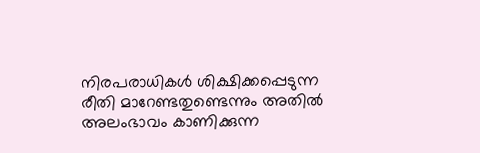നിരപരാധികള്‍ ശിക്ഷിക്കപ്പെടുന്ന രീതി മാറേണ്ടതുണ്ടെന്നും അതില്‍ അലംഭാവം കാണിക്കുന്ന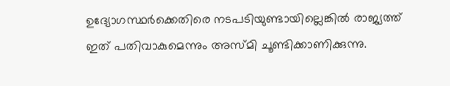ഉദ്യോഗസ്ഥര്‍ക്കെതിരെ നടപടിയുണ്ടായില്ലെങ്കില്‍ രാജ്യത്ത് ഇത് പതിവാകുമെന്നും അസ്മി ചൂണ്ടിക്കാണിക്കുന്നു.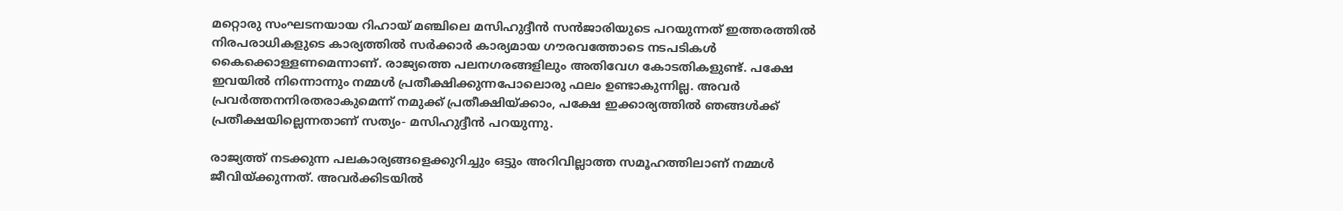മറ്റൊരു സംഘടനയായ റിഹായ് മഞ്ചിലെ മസിഹുദ്ദീന്‍ സന്‍ജാരിയുടെ പറയുന്നത് ഇത്തരത്തില്‍ നിരപരാധികളുടെ കാര്യത്തില്‍ സര്‍ക്കാര്‍ കാര്യമായ ഗൗരവത്തോടെ നടപടികള്‍ കൈക്കൊള്ളണമെന്നാണ്. രാജ്യത്തെ പലനഗരങ്ങളിലും അതിവേഗ കോടതികളുണ്ട്. പക്ഷേ ഇവയില്‍ നിന്നൊന്നും നമ്മള്‍ പ്രതീക്ഷിക്കുന്നപോലൊരു ഫലം ഉണ്ടാകുന്നില്ല. അവര്‍ പ്രവര്‍ത്തനനിരതരാകുമെന്ന് നമുക്ക് പ്രതീക്ഷിയ്ക്കാം, പക്ഷേ ഇക്കാര്യത്തില്‍ ഞങ്ങള്‍ക്ക് പ്രതീക്ഷയില്ലെന്നതാണ് സത്യം- മസിഹുദ്ദീന്‍ പറയുന്നു.

രാജ്യത്ത് നടക്കുന്ന പലകാര്യങ്ങളെക്കുറിച്ചും ഒട്ടും അറിവില്ലാത്ത സമൂഹത്തിലാണ് നമ്മള്‍ ജീവിയ്ക്കുന്നത്. അവര്‍ക്കിടയില്‍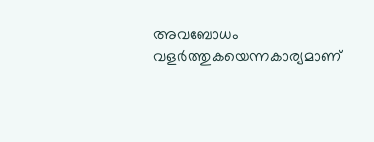അവബോധം വളര്‍ത്തുകയെന്നകാര്യമാണ്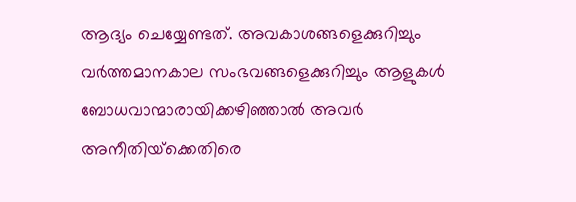ആദ്യം ചെയ്യേണ്ടത്. അവകാശങ്ങളെക്കുറിച്ചും വര്‍ത്തമാനകാല സംഭവങ്ങളെക്കുറിച്ചും ആളുകള്‍ ബോധവാന്മാരായിക്കഴിഞ്ഞാല്‍ അവര്‍ അനീതിയ്‌ക്കെതിരെ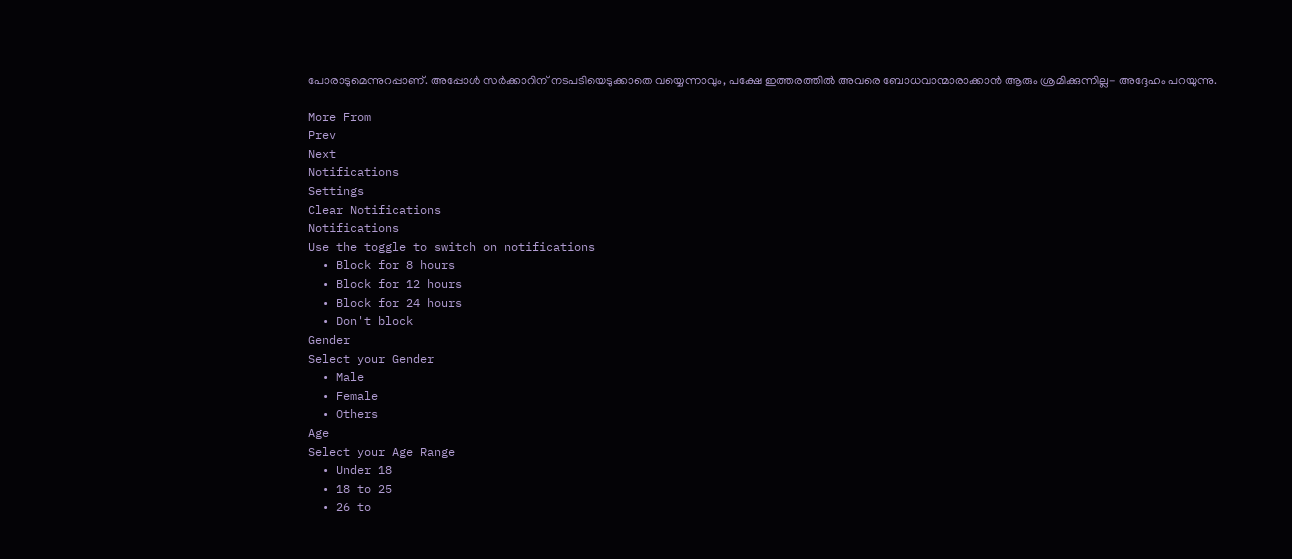പോരാടുമെന്നുറപ്പാണ്. അപ്പോള്‍ സര്‍ക്കാറിന് നടപടിയെടുക്കാതെ വയ്യെന്നാവും, പക്ഷേ ഇത്തരത്തില്‍ അവരെ ബോധവാന്മാരാക്കാന്‍ ആരും ശ്രമിക്കുന്നില്ല- അദ്ദേഹം പറയുന്നു.

More From
Prev
Next
Notifications
Settings
Clear Notifications
Notifications
Use the toggle to switch on notifications
  • Block for 8 hours
  • Block for 12 hours
  • Block for 24 hours
  • Don't block
Gender
Select your Gender
  • Male
  • Female
  • Others
Age
Select your Age Range
  • Under 18
  • 18 to 25
  • 26 to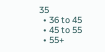35
  • 36 to 45
  • 45 to 55
  • 55+